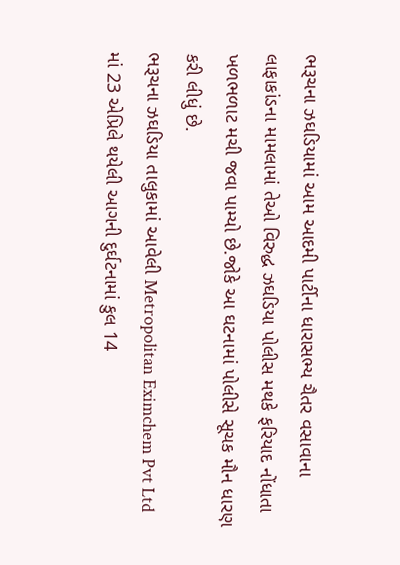ભરૂચના ઝઘડિયામાં આમ આદમી પાર્ટીના ધારાસભ્ય ચૈતર વસાવાના લાફાકાંડના મામલામાં તેઓ વિરુદ્ધ ઝઘડિયા પોલીસ મથકે ફરિયાદ નોંધાતા ખળભળાટ મચી જવા પામ્યો છે.જોકે આ ઘટનામાં પોલીસે સૂચક મૌન ધારણ કરી લીધું છે.
ભરૂચના ઝઘડિયા તાલુકામાં આવેલી Metropolitan Eximchem Pvt Ltd માં 23 એપ્રિલે થયેલી આગની દુર્ઘટનામાં કુલ 14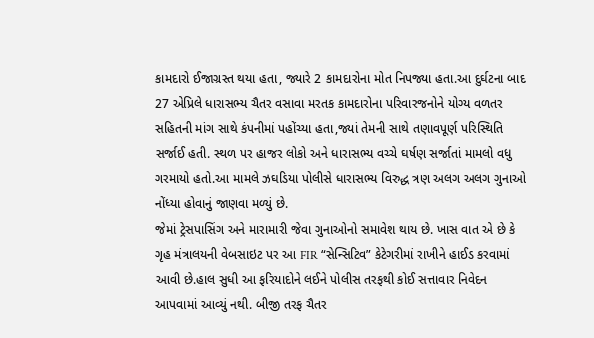કામદારો ઈજાગ્રસ્ત થયા હતા, જ્યારે 2 કામદારોના મોત નિપજ્યા હતા.આ દુર્ઘટના બાદ 27 એપ્રિલે ધારાસભ્ય ચૈતર વસાવા મરતક કામદારોના પરિવારજનોને યોગ્ય વળતર સહિતની માંગ સાથે કંપનીમાં પહોંચ્યા હતા,જ્યાં તેમની સાથે તણાવપૂર્ણ પરિસ્થિતિ સર્જાઈ હતી. સ્થળ પર હાજર લોકો અને ધારાસભ્ય વચ્ચે ઘર્ષણ સર્જાતાં મામલો વધુ ગરમાયો હતો.આ મામલે ઝઘડિયા પોલીસે ધારાસભ્ય વિરુદ્ધ ત્રણ અલગ અલગ ગુનાઓ નોંધ્યા હોવાનું જાણવા મળ્યું છે.
જેમાં ટ્રેસપાસિંગ અને મારામારી જેવા ગુનાઓનો સમાવેશ થાય છે. ખાસ વાત એ છે કે ગૃહ મંત્રાલયની વેબસાઇટ પર આ FIR “સેન્સિટિવ” કેટેગરીમાં રાખીને હાઈડ કરવામાં આવી છે.હાલ સુધી આ ફરિયાદોને લઈને પોલીસ તરફથી કોઈ સત્તાવાર નિવેદન આપવામાં આવ્યું નથી. બીજી તરફ ચૈતર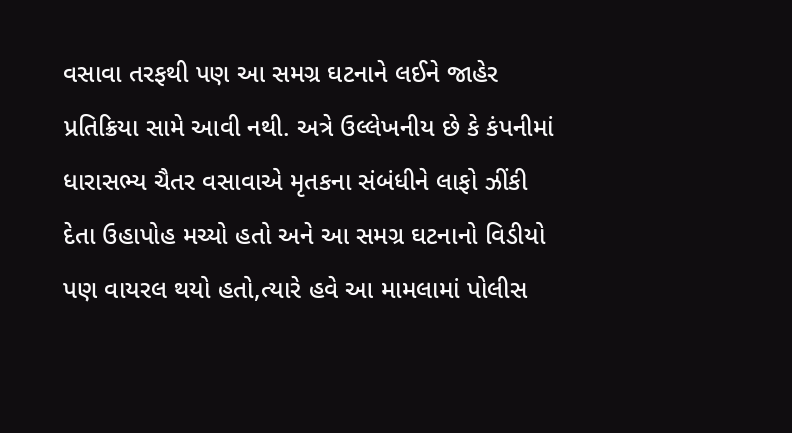વસાવા તરફથી પણ આ સમગ્ર ઘટનાને લઈને જાહેર પ્રતિક્રિયા સામે આવી નથી. અત્રે ઉલ્લેખનીય છે કે કંપનીમાં ધારાસભ્ય ચૈતર વસાવાએ મૃતકના સંબંધીને લાફો ઝીંકી દેતા ઉહાપોહ મચ્યો હતો અને આ સમગ્ર ઘટનાનો વિડીયો પણ વાયરલ થયો હતો,ત્યારે હવે આ મામલામાં પોલીસ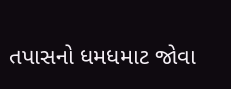તપાસનો ધમધમાટ જોવા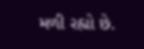મળી રહ્યો છે.